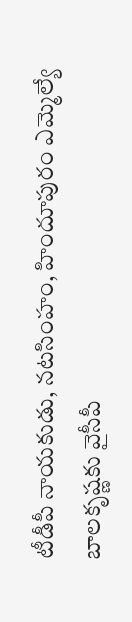టీడీపీ నాయకుడు, నటసింహం, హిందూపురం ఎమ్మెల్యే బాలకృష్ణకు వైసీపీ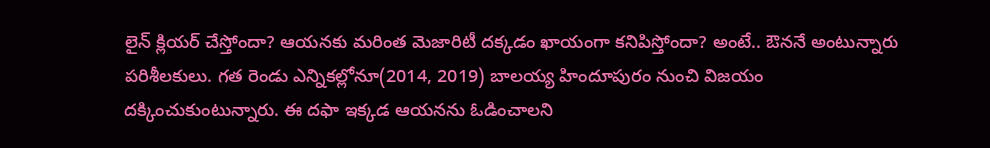లైన్ క్లియర్ చేస్తోందా? ఆయనకు మరింత మెజారిటీ దక్కడం ఖాయంగా కనిపిస్తోందా? అంటే.. ఔననే అంటున్నారు పరిశీలకులు. గత రెండు ఎన్నికల్లోనూ(2014, 2019) బాలయ్య హిందూపురం నుంచి విజయం దక్కించుకుంటున్నారు. ఈ దఫా ఇక్కడ ఆయనను ఓడించాలని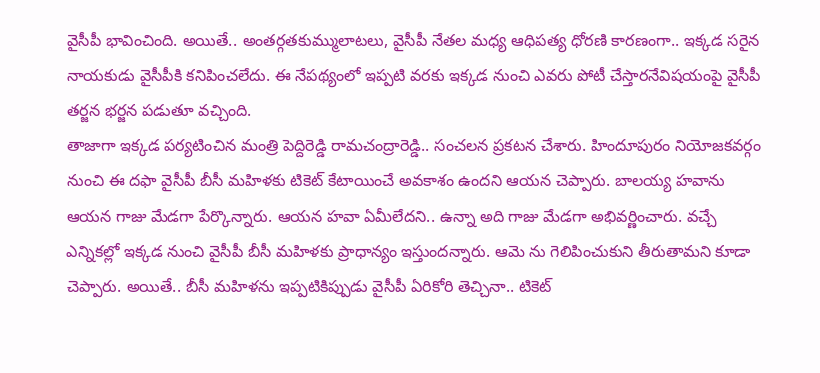వైసీపీ భావించింది. అయితే.. అంతర్గతకుమ్ములాటలు, వైసీపీ నేతల మధ్య ఆధిపత్య ధోరణి కారణంగా.. ఇక్కడ సరైన నాయకుడు వైసీపీకి కనిపించలేదు. ఈ నేపథ్యంలో ఇప్పటి వరకు ఇక్కడ నుంచి ఎవరు పోటీ చేస్తారనేవిషయంపై వైసీపీ తర్జన భర్జన పడుతూ వచ్చింది.
తాజాగా ఇక్కడ పర్యటించిన మంత్రి పెద్దిరెడ్డి రామచంద్రారెడ్డి.. సంచలన ప్రకటన చేశారు. హిందూపురం నియోజకవర్గం నుంచి ఈ దఫా వైసీపీ బీసీ మహిళకు టికెట్ కేటాయించే అవకాశం ఉందని ఆయన చెప్పారు. బాలయ్య హవాను ఆయన గాజు మేడగా పేర్కొన్నారు. ఆయన హవా ఏమీలేదని.. ఉన్నా అది గాజు మేడగా అభివర్ణించారు. వచ్చే ఎన్నికల్లో ఇక్కడ నుంచి వైసీపీ బీసీ మహిళకు ప్రాధాన్యం ఇస్తుందన్నారు. ఆమె ను గెలిపించుకుని తీరుతామని కూడా చెప్పారు. అయితే.. బీసీ మహిళను ఇప్పటికిప్పుడు వైసీపీ ఏరికోరి తెచ్చినా.. టికెట్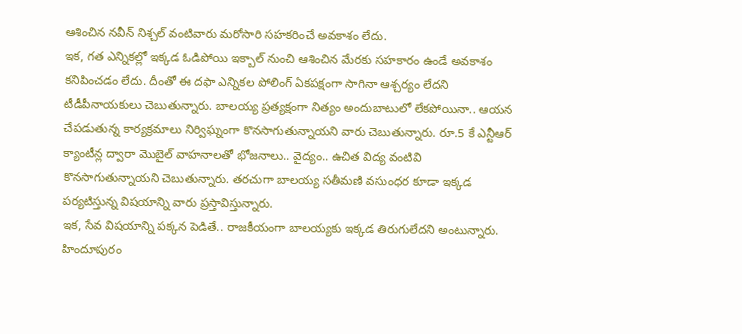ఆశించిన నవీన్ నిశ్చల్ వంటివారు మరోసారి సహకరించే అవకాశం లేదు.
ఇక, గత ఎన్నికల్లో ఇక్కడ ఓడిపోయి ఇక్బాల్ నుంచి ఆశించిన మేరకు సహకారం ఉండే అవకాశం కనిపించడం లేదు. దీంతో ఈ దఫా ఎన్నికల పోలింగ్ ఏకపక్షంగా సాగినా ఆశ్చర్యం లేదని టీడీపీనాయకులు చెబుతున్నారు. బాలయ్య ప్రత్యక్షంగా నిత్యం అందుబాటులో లేకపోయినా.. ఆయన చేపడుతున్న కార్యక్రమాలు నిర్విఘ్నంగా కొనసాగుతున్నాయని వారు చెబుతున్నారు. రూ.5 కే ఎన్టీఆర్ క్యాంటీన్ల ద్వారా మొబైల్ వాహనాలతో భోజనాలు.. వైద్యం.. ఉచిత విద్య వంటివి కొనసాగుతున్నాయని చెబుతున్నారు. తరచుగా బాలయ్య సతీమణి వసుంధర కూడా ఇక్కడ పర్యటిస్తున్న విషయాన్ని వారు ప్రస్తావిస్తున్నారు.
ఇక, సేవ విషయాన్ని పక్కన పెడితే.. రాజకీయంగా బాలయ్యకు ఇక్కడ తిరుగులేదని అంటున్నారు. హిందూపురం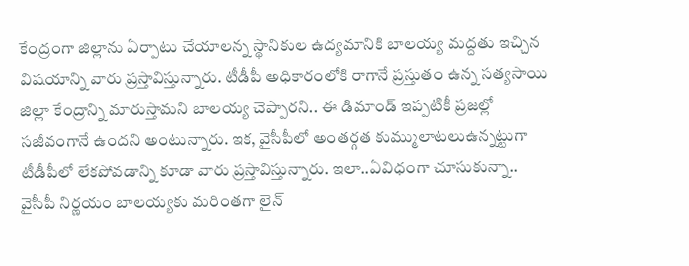కేంద్రంగా జిల్లాను ఏర్పాటు చేయాలన్న స్థానికుల ఉద్యమానికి బాలయ్య మద్దతు ఇచ్చిన విషయాన్ని వారు ప్రస్తావిస్తున్నారు. టీడీపీ అధికారంలోకి రాగానే ప్రస్తుతం ఉన్న సత్యసాయి జిల్లా కేంద్రాన్ని మారుస్తామని బాలయ్య చెప్పారని.. ఈ డిమాండ్ ఇప్పటికీ ప్రజల్లో సజీవంగానే ఉందని అంటున్నారు. ఇక, వైసీపీలో అంతర్గత కుమ్ములాటలుఉన్నట్టుగా టీడీపీలో లేకపోవడాన్ని కూడా వారు ప్రస్తావిస్తున్నారు. ఇలా..ఏవిధంగా చూసుకున్నా.. వైసీపీ నిర్ణయం బాలయ్యకు మరింతగా లైన్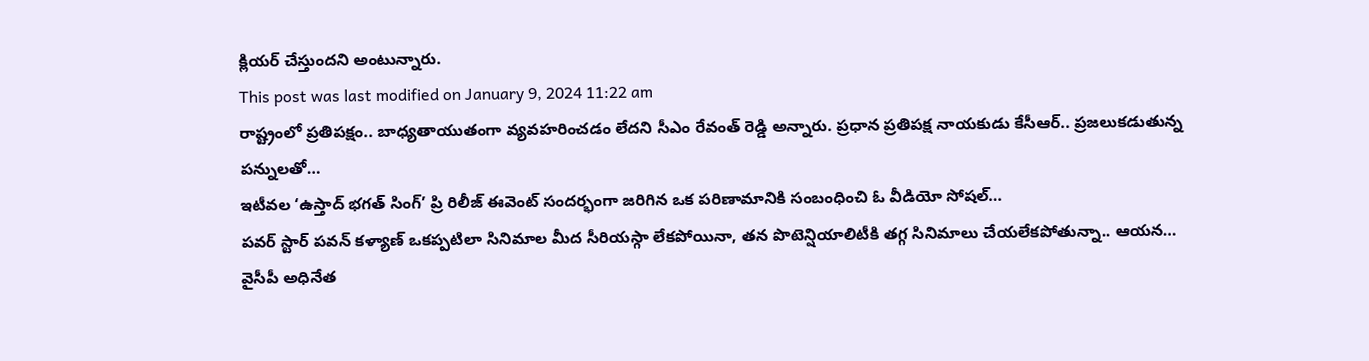క్లియర్ చేస్తుందని అంటున్నారు.
This post was last modified on January 9, 2024 11:22 am
రాష్ట్రంలో ప్రతిపక్షం.. బాధ్యతాయుతంగా వ్యవహరించడం లేదని సీఎం రేవంత్ రెడ్డి అన్నారు. ప్రధాన ప్రతిపక్ష నాయకుడు కేసీఆర్.. ప్రజలుకడుతున్న పన్నులతో…
ఇటీవల ‘ఉస్తాద్ భగత్ సింగ్’ ప్రి రిలీజ్ ఈవెంట్ సందర్భంగా జరిగిన ఒక పరిణామానికి సంబంధించి ఓ వీడియో సోషల్…
పవర్ స్టార్ పవన్ కళ్యాణ్ ఒకప్పటిలా సినిమాల మీద సీరియస్గా లేకపోయినా, తన పొటెన్షియాలిటీకి తగ్గ సినిమాలు చేయలేకపోతున్నా.. ఆయన…
వైసీపీ అధినేత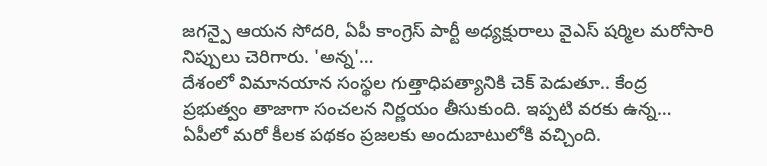జగన్పై ఆయన సోదరి, ఏపీ కాంగ్రెస్ పార్టీ అధ్యక్షురాలు వైఎస్ షర్మిల మరోసారి నిప్పులు చెరిగారు. 'అన్న'…
దేశంలో విమానయాన సంస్థల గుత్తాధిపత్యానికి చెక్ పెడుతూ.. కేంద్ర ప్రభుత్వం తాజాగా సంచలన నిర్ణయం తీసుకుంది. ఇప్పటి వరకు ఉన్న…
ఏపీలో మరో కీలక పథకం ప్రజలకు అందుబాటులోకి వచ్చింది.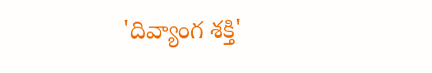'దివ్యాంగ శక్తి'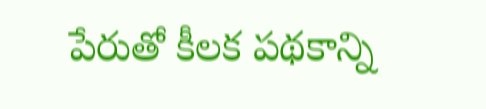పేరుతో కీలక పథకాన్ని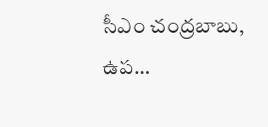సీఎం చంద్రబాబు, ఉప…